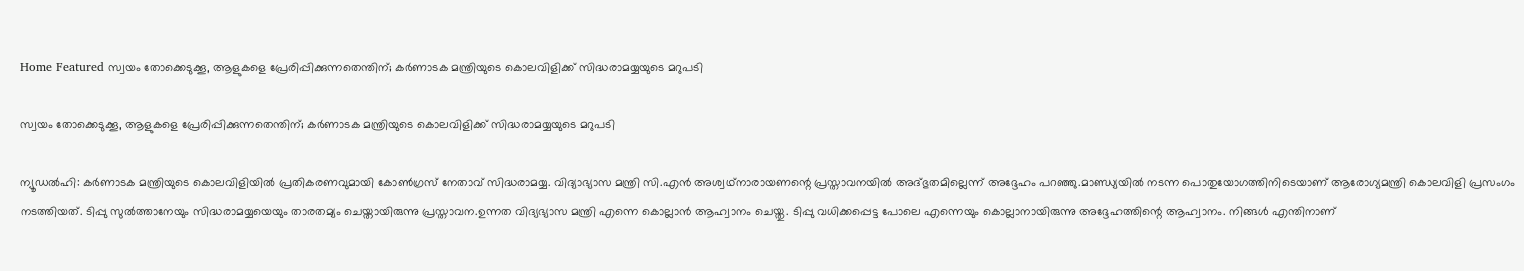Home Featured സ്വയം തോക്കെടുക്കൂ, ആളുകളെ പ്രേരിപ്പിക്കുന്നതെന്തിന്; കര്‍ണാടക മന്ത്രിയുടെ കൊലവിളിക്ക് സിദ്ധരാമയ്യയുടെ മറുപടി

സ്വയം തോക്കെടുക്കൂ, ആളുകളെ പ്രേരിപ്പിക്കുന്നതെന്തിന്; കര്‍ണാടക മന്ത്രിയുടെ കൊലവിളിക്ക് സിദ്ധരാമയ്യയുടെ മറുപടി

ന്യൂഡല്‍ഹി: കര്‍ണാടക മന്ത്രിയുടെ കൊലവിളിയില്‍ പ്രതികരണവുമായി കോണ്‍ഗ്രസ് നേതാവ് സിദ്ധരാമയ്യ. വിദ്യാഭ്യാസ മന്ത്രി സി.എന്‍ അശ്വഥ്നാരായണന്റെ പ്രസ്താവനയില്‍ അദ്ഭുതമില്ലെന്ന് അദ്ദേഹം പറഞ്ഞു.മാണ്ഡ്യയില്‍ നടന്ന പൊതുയോഗത്തിനിടെയാണ് ആരോഗ്യമന്ത്രി കൊലവിളി പ്രസംഗം നടത്തിയത്. ടിപ്പു സുല്‍ത്താനേയും സിദ്ധരാമയ്യയെയും താരതമ്യം ചെയ്തായിരുന്നു പ്രസ്താവന.ഉന്നത വിദ്യഭ്യാസ മന്ത്രി എന്നെ കൊല്ലാന്‍ ആഹ്വാനം ചെയ്തു. ടിപ്പു വധിക്കപ്പെട്ട പോലെ എന്നെയും കൊല്ലാനായിരുന്നു അദ്ദേഹത്തിന്റെ ആഹ്വാനം. നിങ്ങള്‍ എന്തിനാണ്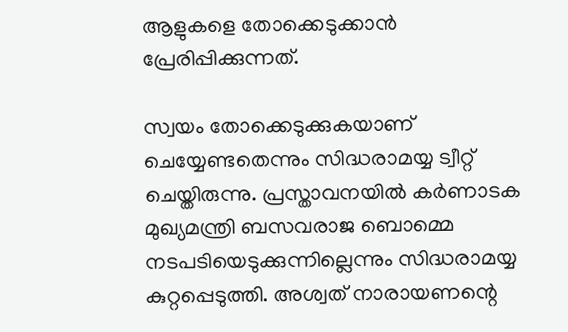ആളുകളെ തോക്കെടുക്കാന്‍ പ്രേരിപ്പിക്കുന്നത്.

സ്വയം തോക്കെടുക്കുകയാണ് ചെയ്യേണ്ടതെന്നും സിദ്ധരാമയ്യ ട്വീറ്റ് ചെയ്തിരുന്നു. പ്രസ്താവനയില്‍ കര്‍ണാടക മുഖ്യമന്ത്രി ബസവരാജ ബൊമ്മെ നടപടിയെടുക്കുന്നില്ലെന്നും സിദ്ധരാമയ്യ കുറ്റപ്പെടുത്തി. അശ്വത് നാരായണന്റെ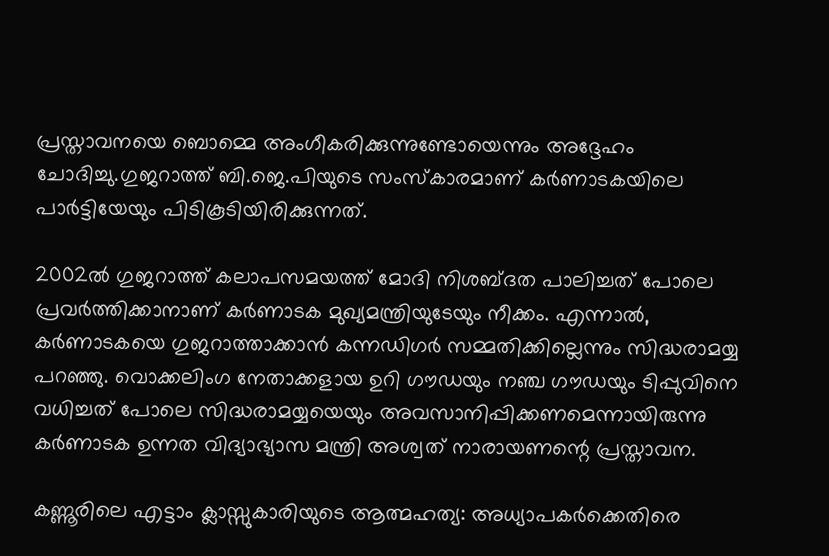പ്രസ്താവനയെ ബൊമ്മെ അംഗീകരിക്കുന്നുണ്ടോയെന്നും അദ്ദേഹം ചോദിച്ചു.ഗുജറാത്ത് ബി.ജെ.പിയുടെ സംസ്കാരമാണ് കര്‍ണാടകയിലെ പാര്‍ട്ടിയേയും പിടികൂടിയിരിക്കുന്നത്.

2002ല്‍ ഗുജറാത്ത് കലാപസമയത്ത് മോദി നിശബ്ദത പാലിച്ചത് പോലെ പ്രവര്‍ത്തിക്കാനാണ് കര്‍ണാടക മുഖ്യമന്ത്രിയുടേയും നീക്കം. എന്നാല്‍, കര്‍ണാടകയെ ഗുജറാത്താക്കാന്‍ കന്നഡിഗര്‍ സമ്മതിക്കില്ലെന്നും സിദ്ധരാമയ്യ പറഞ്ഞു. വൊക്കലിംഗ നേതാക്കളായ ഉറി ഗൗഡയും നഞ്ച ഗൗഡയും ടിപ്പുവിനെ വധിച്ചത് പോലെ സിദ്ധരാമയ്യയെയും അവസാനിപ്പിക്കണമെന്നായിരുന്നു കര്‍ണാടക ഉന്നത വിദ്യാഭ്യാസ മന്ത്രി അശ്വത് നാരായണന്റെ പ്രസ്താവന.

കണ്ണൂരിലെ എട്ടാം ക്ലാസ്സുകാരിയുടെ ആത്മഹത്യ: അധ്യാപക‍ര്‍ക്കെതിരെ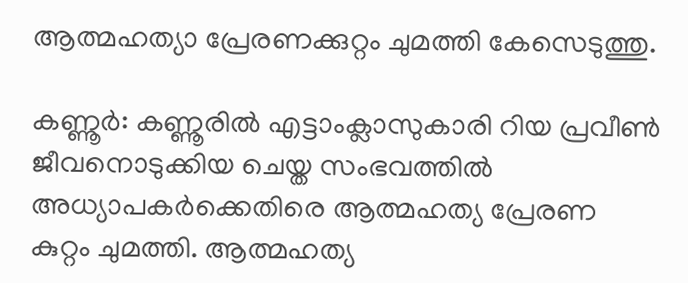ആത്മഹത്യാ പ്രേരണക്കുറ്റം ചുമത്തി കേസെടുത്തു.

കണ്ണൂ‍ര്‍: കണ്ണൂരിൽ എട്ടാംക്ലാസുകാരി റിയ പ്രവീൺ ജീവനൊടുക്കിയ ചെയ്ത സംഭവത്തിൽ അധ്യാപകർക്കെതിരെ ആത്മഹത്യ പ്രേരണ കുറ്റം ചുമത്തി. ആത്മഹത്യ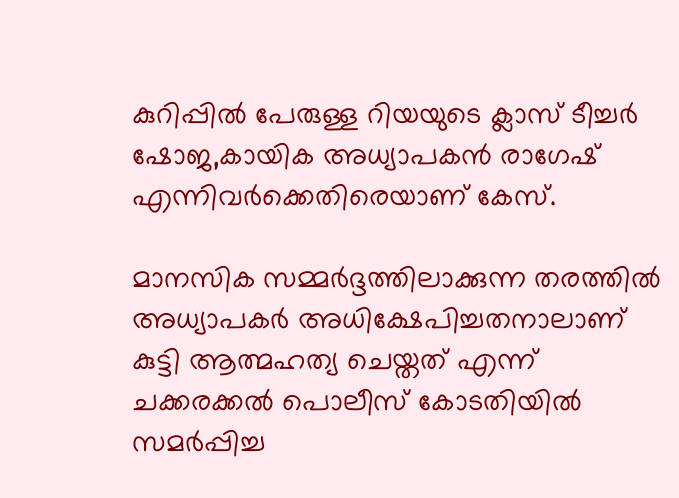കുറിപ്പിൽ പേരുള്ള റിയയുടെ ക്ലാസ് ടീച്ചർ ഷോജ,കായിക അധ്യാപകൻ രാഗേഷ് എന്നിവർക്കെതിരെയാണ് കേസ്.

മാനസിക സമ്മർദ്ദത്തിലാക്കുന്ന തരത്തിൽ അധ്യാപകർ അധിക്ഷേപിച്ചതനാലാണ് കുട്ടി ആത്മഹത്യ ചെയ്തത് എന്ന് ചക്കരക്കൽ പൊലീസ് കോടതിയിൽ സമർപ്പിച്ച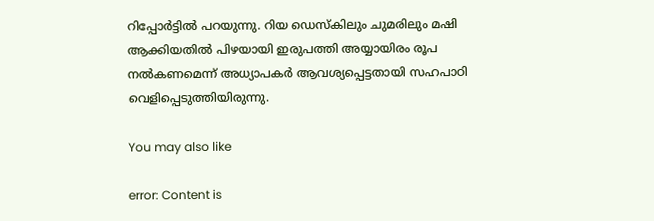റിപ്പോർട്ടിൽ പറയുന്നു. റിയ ഡെസ്കിലും ചുമരിലും മഷി ആക്കിയതിൽ പിഴയായി ഇരുപത്തി അയ്യായിരം രൂപ നൽകണമെന്ന് അധ്യാപകർ ആവശ്യപ്പെട്ടതായി സഹപാഠി വെളിപ്പെടുത്തിയിരുന്നു.

You may also like

error: Content is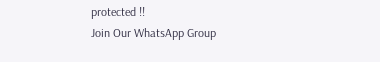protected !!
Join Our WhatsApp Group